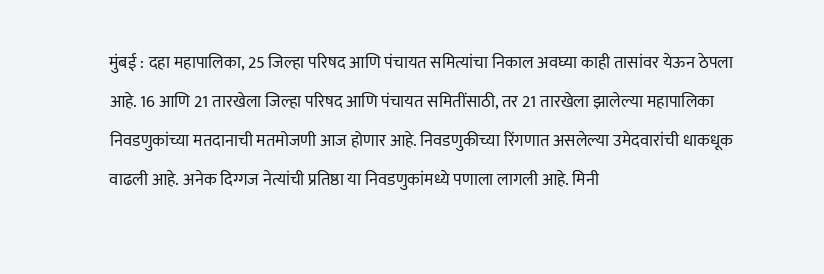मुंबई : दहा महापालिका, 25 जिल्हा परिषद आणि पंचायत समित्यांचा निकाल अवघ्या काही तासांवर येऊन ठेपला आहे. 16 आणि 21 तारखेला जिल्हा परिषद आणि पंचायत समितींसाठी, तर 21 तारखेला झालेल्या महापालिका निवडणुकांच्या मतदानाची मतमोजणी आज होणार आहे. निवडणुकीच्या रिंगणात असलेल्या उमेदवारांची धाकधूक वाढली आहे. अनेक दिग्गज नेत्यांची प्रतिष्ठा या निवडणुकांमध्ये पणाला लागली आहे. मिनी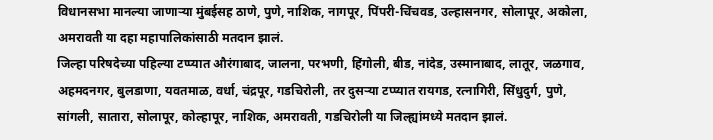विधानसभा मानल्या जाणाऱ्या मुंबईसह ठाणे, पुणे, नाशिक, नागपूर, पिंपरी-चिंचवड, उल्हासनगर, सोलापूर, अकोला, अमरावती या दहा महापालिकांसाठी मतदान झालं.
जिल्हा परिषदेच्या पहिल्या टप्प्यात औरंगाबाद, जालना, परभणी, हिंगोली, बीड, नांदेड, उस्मानाबाद, लातूर, जळगाव, अहमदनगर, बुलडाणा, यवतमाळ, वर्धा, चंद्रपूर, गडचिरोली, तर दुसऱ्या टप्प्यात रायगड, रत्नागिरी, सिंधुदुर्ग, पुणे, सांगली, सातारा, सोलापूर, कोल्हापूर, नाशिक, अमरावती, गडचिरोली या जिल्ह्यांमध्ये मतदान झालं.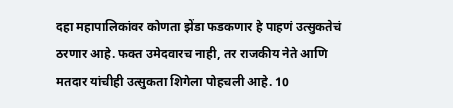दहा महापालिकांवर कोणता झेंडा फडकणार हे पाहणं उत्सुकतेचं ठरणार आहे. फक्त उमेदवारच नाही, तर राजकीय नेते आणि मतदार यांचीही उत्सुकता शिगेला पोहचली आहे. 10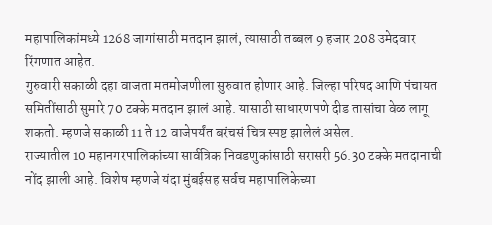महापालिकांमध्ये 1268 जागांसाठी मतदान झालं, त्यासाठी तब्बल 9 हजार 208 उमेदवार रिंगणात आहेत.
गुरुवारी सकाळी दहा वाजता मतमोजणीला सुरुवात होणार आहे. जिल्हा परिषद आणि पंचायत समितींसाठी सुमारे 70 टक्के मतदान झालं आहे. यासाठी साधारणपणे दीड तासांचा वेळ लागू शकतो. म्हणजे सकाळी 11 ते 12 वाजेपर्यंत बरंचसं चित्र स्पष्ट झालेलं असेल.
राज्यातील 10 महानगरपालिकांच्या सार्वत्रिक निवडणुकांसाठी सरासरी 56.30 टक्के मतदानाची नोंद झाली आहे. विशेष म्हणजे यंदा मुंबईसह सर्वच महापालिकेच्या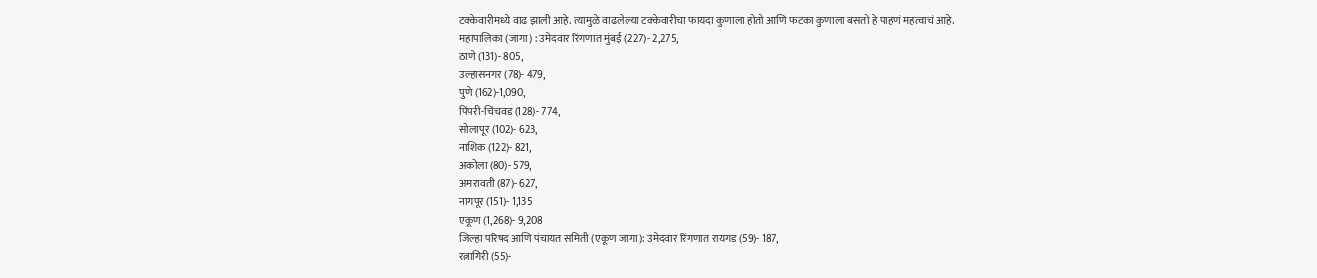टक्केवारीमध्ये वाढ झाली आहे. त्यामुळे वाढलेल्या टक्केवारीचा फायदा कुणाला होतो आणि फटका कुणाला बसतो हे पाहणं महत्वाचं आहे.
महापालिका (जागा) : उमेदवार रिंगणात मुंबई (227)- 2,275,
ठाणे (131)- 805,
उल्हासनगर (78)- 479,
पुणे (162)-1,090,
पिंपरी-चिंचवड (128)- 774,
सोलापूर (102)- 623,
नाशिक (122)- 821,
अकोला (80)- 579,
अमरावती (87)- 627,
नागपूर (151)- 1,135
एकूण (1,268)- 9,208
जिल्हा परिषद आणि पंचायत समिती (एकूण जागा): उमेदवार रिंगणात रायगड (59)- 187,
रत्नागिरी (55)-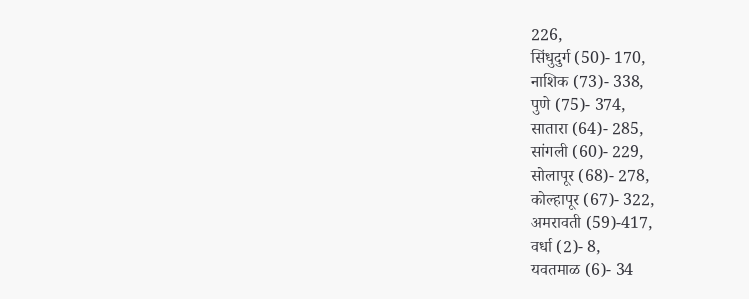226,
सिंधुदुर्ग (50)- 170,
नाशिक (73)- 338,
पुणे (75)- 374,
सातारा (64)- 285,
सांगली (60)- 229,
सोलापूर (68)- 278,
कोल्हापूर (67)- 322,
अमरावती (59)-417,
वर्धा (2)- 8,
यवतमाळ (6)- 34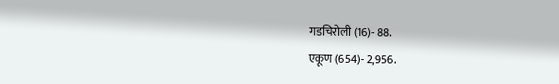गडचिरोली (16)- 88.
एकूण (654)- 2,956.